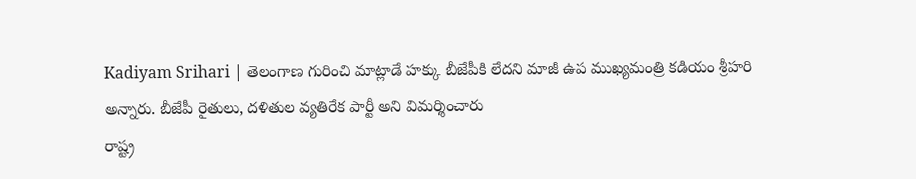Kadiyam Srihari | తెలంగాణ గురించి మాట్లాడే హక్కు బీజేపీకి లేదని మాజీ ఉప ముఖ్యమంత్రి కడియం శ్రీహరి అన్నారు. బీజేపీ రైతులు, దళితుల వ్యతిరేక పార్టీ అని విమర్శించారు
రాష్ట్ర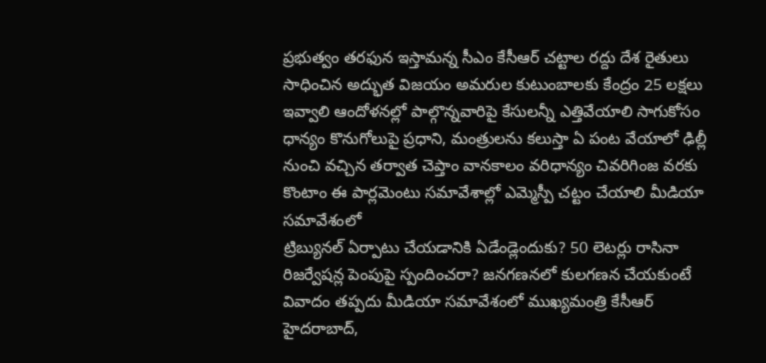ప్రభుత్వం తరఫున ఇస్తామన్న సీఎం కేసీఆర్ చట్టాల రద్దు దేశ రైతులు సాధించిన అద్భుత విజయం అమరుల కుటుంబాలకు కేంద్రం 25 లక్షలు ఇవ్వాలి ఆందోళనల్లో పాల్గొన్నవారిపై కేసులన్నీ ఎత్తివేయాలి సాగుకోసం
ధాన్యం కొనుగోలుపై ప్రధాని, మంత్రులను కలుస్తా ఏ పంట వేయాలో ఢిల్లీ నుంచి వచ్చిన తర్వాత చెప్తాం వానకాలం వరిధాన్యం చివరిగింజ వరకు కొంటాం ఈ పార్లమెంటు సమావేశాల్లో ఎమ్మెస్పీ చట్టం చేయాలి మీడియా సమావేశంలో
ట్రిబ్యునల్ ఏర్పాటు చేయడానికి ఏడేండ్లెందుకు? 50 లెటర్లు రాసినా రిజర్వేషన్ల పెంపుపై స్పందించరా? జనగణనలో కులగణన చేయకుంటే వివాదం తప్పదు మీడియా సమావేశంలో ముఖ్యమంత్రి కేసీఆర్ హైదరాబాద్,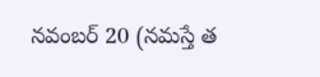నవంబర్ 20 (నమస్తే త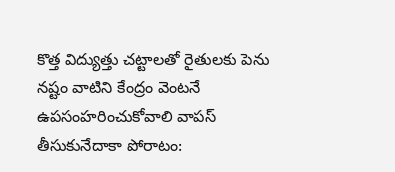కొత్త విద్యుత్తు చట్టాలతో రైతులకు పెను నష్టం వాటిని కేంద్రం వెంటనే ఉపసంహరించుకోవాలి వాపస్ తీసుకునేదాకా పోరాటం: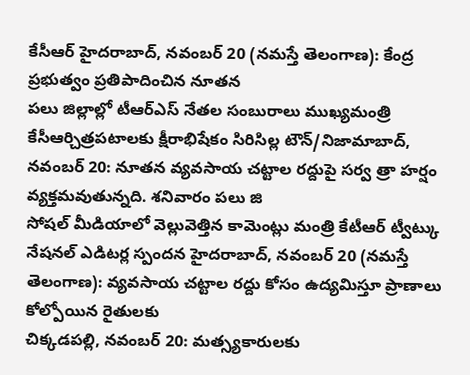కేసీఆర్ హైదరాబాద్, నవంబర్ 20 (నమస్తే తెలంగాణ): కేంద్ర ప్రభుత్వం ప్రతిపాదించిన నూతన
పలు జిల్లాల్లో టీఆర్ఎస్ నేతల సంబురాలు ముఖ్యమంత్రి కేసీఆర్చిత్రపటాలకు క్షీరాభిషేకం సిరిసిల్ల టౌన్/నిజామాబాద్, నవంబర్ 20: నూతన వ్యవసాయ చట్టాల రద్దుపై సర్వ త్రా హర్షం వ్యక్తమవుతున్నది. శనివారం పలు జి
సోషల్ మీడియాలో వెల్లువెత్తిన కామెంట్లు మంత్రి కేటీఆర్ ట్వీట్కు నేషనల్ ఎడిటర్ల స్పందన హైదరాబాద్, నవంబర్ 20 (నమస్తే తెలంగాణ): వ్యవసాయ చట్టాల రద్దు కోసం ఉద్యమిస్తూ ప్రాణాలు కోల్పోయిన రైతులకు
చిక్కడపల్లి, నవంబర్ 20: మత్స్యకారులకు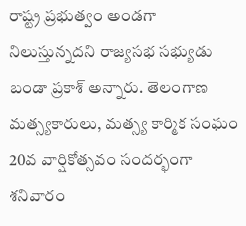రాష్ట్ర ప్రభుత్వం అండగా నిలుస్తున్నదని రాజ్యసభ సభ్యుడు బండా ప్రకాశ్ అన్నారు. తెలంగాణ మత్స్యకారులు, మత్స్య కార్మిక సంఘం 20వ వార్షికోత్సవం సందర్భంగా శనివారం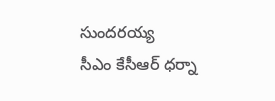సుందరయ్య
సీఎం కేసీఆర్ ధర్నా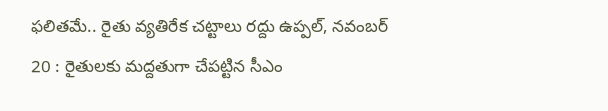ఫలితమే.. రైతు వ్యతిరేక చట్టాలు రద్దు ఉప్పల్, నవంబర్ 20 : రైతులకు మద్దతుగా చేపట్టిన సీఎం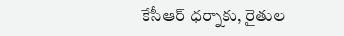కేసీఆర్ ధర్నాకు, రైతుల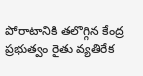పోరాటానికి తలొగ్గిన కేంద్ర ప్రభుత్వం రైతు వ్యతిరేక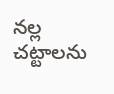నల్ల చట్టాలను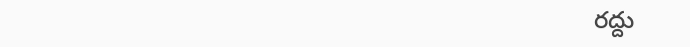రద్దు